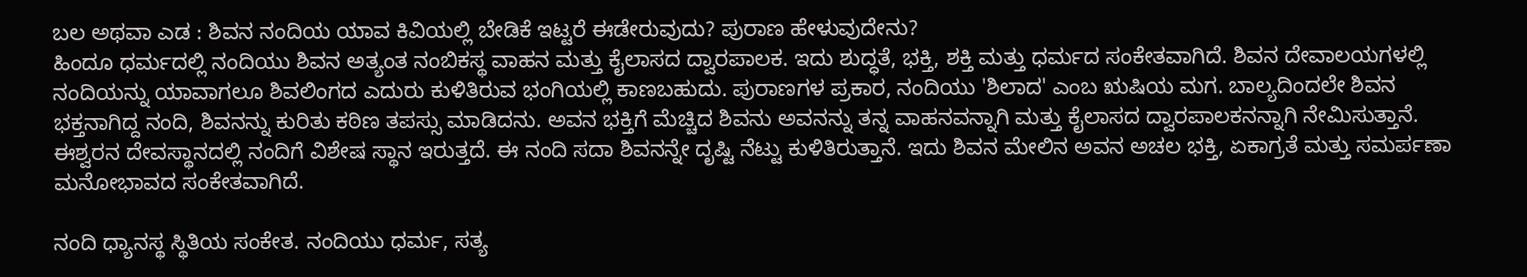ಬಲ ಅಥವಾ ಎಡ : ಶಿವನ ನಂದಿಯ ಯಾವ ಕಿವಿಯಲ್ಲಿ ಬೇಡಿಕೆ ಇಟ್ಟರೆ ಈಡೇರುವುದು? ಪುರಾಣ ಹೇಳುವುದೇನು?
ಹಿಂದೂ ಧರ್ಮದಲ್ಲಿ ನಂದಿಯು ಶಿವನ ಅತ್ಯಂತ ನಂಬಿಕಸ್ಥ ವಾಹನ ಮತ್ತು ಕೈಲಾಸದ ದ್ವಾರಪಾಲಕ. ಇದು ಶುದ್ಧತೆ, ಭಕ್ತಿ, ಶಕ್ತಿ ಮತ್ತು ಧರ್ಮದ ಸಂಕೇತವಾಗಿದೆ. ಶಿವನ ದೇವಾಲಯಗಳಲ್ಲಿ ನಂದಿಯನ್ನು ಯಾವಾಗಲೂ ಶಿವಲಿಂಗದ ಎದುರು ಕುಳಿತಿರುವ ಭಂಗಿಯಲ್ಲಿ ಕಾಣಬಹುದು. ಪುರಾಣಗಳ ಪ್ರಕಾರ, ನಂದಿಯು 'ಶಿಲಾದ' ಎಂಬ ಋಷಿಯ ಮಗ. ಬಾಲ್ಯದಿಂದಲೇ ಶಿವನ ಭಕ್ತನಾಗಿದ್ದ ನಂದಿ, ಶಿವನನ್ನು ಕುರಿತು ಕಠಿಣ ತಪಸ್ಸು ಮಾಡಿದನು. ಅವನ ಭಕ್ತಿಗೆ ಮೆಚ್ಚಿದ ಶಿವನು ಅವನನ್ನು ತನ್ನ ವಾಹನವನ್ನಾಗಿ ಮತ್ತು ಕೈಲಾಸದ ದ್ವಾರಪಾಲಕನನ್ನಾಗಿ ನೇಮಿಸುತ್ತಾನೆ.
ಈಶ್ವರನ ದೇವಸ್ಥಾನದಲ್ಲಿ ನಂದಿಗೆ ವಿಶೇಷ ಸ್ಥಾನ ಇರುತ್ತದೆ. ಈ ನಂದಿ ಸದಾ ಶಿವನನ್ನೇ ದೃಷ್ಟಿ ನೆಟ್ಟು ಕುಳಿತಿರುತ್ತಾನೆ. ಇದು ಶಿವನ ಮೇಲಿನ ಅವನ ಅಚಲ ಭಕ್ತಿ, ಏಕಾಗ್ರತೆ ಮತ್ತು ಸಮರ್ಪಣಾ ಮನೋಭಾವದ ಸಂಕೇತವಾಗಿದೆ.

ನಂದಿ ಧ್ಯಾನಸ್ಥ ಸ್ಥಿತಿಯ ಸಂಕೇತ. ನಂದಿಯು ಧರ್ಮ, ಸತ್ಯ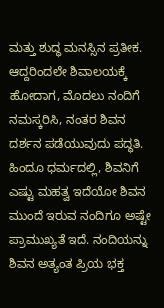ಮತ್ತು ಶುದ್ಧ ಮನಸ್ಸಿನ ಪ್ರತೀಕ. ಆದ್ದರಿಂದಲೇ ಶಿವಾಲಯಕ್ಕೆ ಹೋದಾಗ, ಮೊದಲು ನಂದಿಗೆ ನಮಸ್ಕರಿಸಿ, ನಂತರ ಶಿವನ ದರ್ಶನ ಪಡೆಯುವುದು ಪದ್ಧತಿ.
ಹಿಂದೂ ಧರ್ಮದಲ್ಲಿ, ಶಿವನಿಗೆ ಎಷ್ಟು ಮಹತ್ವ ಇದೆಯೋ ಶಿವನ ಮುಂದೆ ಇರುವ ನಂದಿಗೂ ಅಷ್ಟೇ ಪ್ರಾಮುಖ್ಯತೆ ಇದೆ. ನಂದಿಯನ್ನು ಶಿವನ ಅತ್ಯಂತ ಪ್ರಿಯ ಭಕ್ತ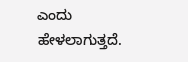ಎಂದು ಹೇಳಲಾಗುತ್ತದೆ.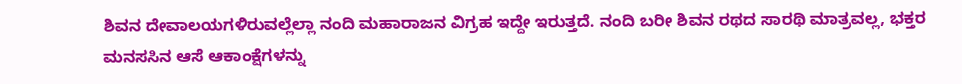ಶಿವನ ದೇವಾಲಯಗಳಿರುವಲ್ಲೆಲ್ಲಾ ನಂದಿ ಮಹಾರಾಜನ ವಿಗ್ರಹ ಇದ್ದೇ ಇರುತ್ತದೆ. ನಂದಿ ಬರೀ ಶಿವನ ರಥದ ಸಾರಥಿ ಮಾತ್ರವಲ್ಲ, ಭಕ್ತರ ಮನಸಸಿನ ಆಸೆ ಆಕಾಂಕ್ಷೆಗಳನ್ನು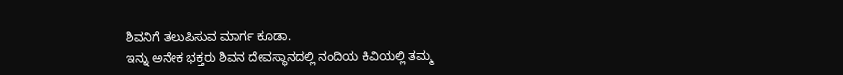ಶಿವನಿಗೆ ತಲುಪಿಸುವ ಮಾರ್ಗ ಕೂಡಾ.
ಇನ್ನು ಅನೇಕ ಭಕ್ತರು ಶಿವನ ದೇವಸ್ಥಾನದಲ್ಲಿ ನಂದಿಯ ಕಿವಿಯಲ್ಲಿ ತಮ್ಮ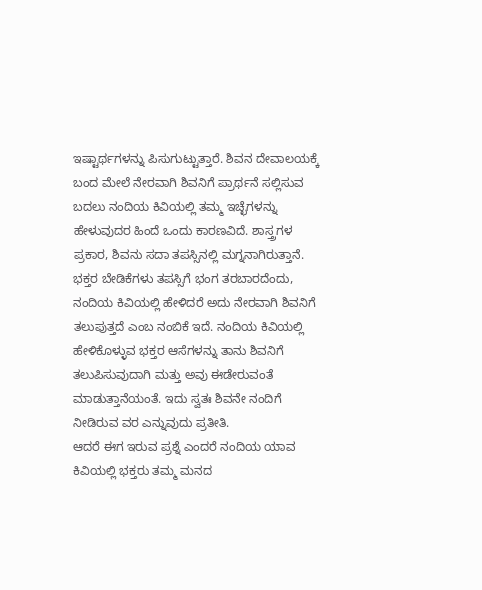ಇಷ್ಟಾರ್ಥಗಳನ್ನು ಪಿಸುಗುಟ್ಟುತ್ತಾರೆ. ಶಿವನ ದೇವಾಲಯಕ್ಕೆ ಬಂದ ಮೇಲೆ ನೇರವಾಗಿ ಶಿವನಿಗೆ ಪ್ರಾರ್ಥನೆ ಸಲ್ಲಿಸುವ ಬದಲು ನಂದಿಯ ಕಿವಿಯಲ್ಲಿ ತಮ್ಮ ಇಚ್ಛೆಗಳನ್ನು ಹೇಳುವುದರ ಹಿಂದೆ ಒಂದು ಕಾರಣವಿದೆ. ಶಾಸ್ತ್ರಗಳ ಪ್ರಕಾರ, ಶಿವನು ಸದಾ ತಪಸ್ಸಿನಲ್ಲಿ ಮಗ್ನನಾಗಿರುತ್ತಾನೆ. ಭಕ್ತರ ಬೇಡಿಕೆಗಳು ತಪಸ್ಸಿಗೆ ಭಂಗ ತರಬಾರದೆಂದು, ನಂದಿಯ ಕಿವಿಯಲ್ಲಿ ಹೇಳಿದರೆ ಅದು ನೇರವಾಗಿ ಶಿವನಿಗೆ ತಲುಪುತ್ತದೆ ಎಂಬ ನಂಬಿಕೆ ಇದೆ. ನಂದಿಯ ಕಿವಿಯಲ್ಲಿ ಹೇಳಿಕೊಳ್ಳುವ ಭಕ್ತರ ಆಸೆಗಳನ್ನು ತಾನು ಶಿವನಿಗೆ ತಲುಪಿಸುವುದಾಗಿ ಮತ್ತು ಅವು ಈಡೇರುವಂತೆ ಮಾಡುತ್ತಾನೆಯಂತೆ. ಇದು ಸ್ವತಃ ಶಿವನೇ ನಂದಿಗೆ ನೀಡಿರುವ ವರ ಎನ್ನುವುದು ಪ್ರತೀತಿ.
ಆದರೆ ಈಗ ಇರುವ ಪ್ರಶ್ನೆ ಎಂದರೆ ನಂದಿಯ ಯಾವ ಕಿವಿಯಲ್ಲಿ ಭಕ್ತರು ತಮ್ಮ ಮನದ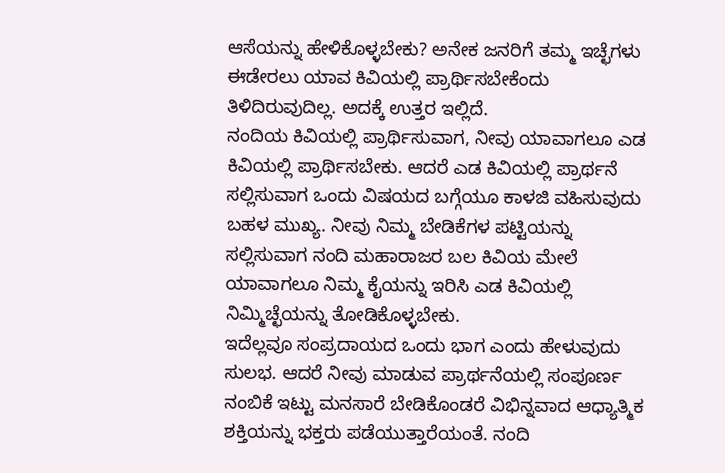ಆಸೆಯನ್ನು ಹೇಳಿಕೊಳ್ಳಬೇಕು? ಅನೇಕ ಜನರಿಗೆ ತಮ್ಮ ಇಚ್ಛೆಗಳು ಈಡೇರಲು ಯಾವ ಕಿವಿಯಲ್ಲಿ ಪ್ರಾರ್ಥಿಸಬೇಕೆಂದು ತಿಳಿದಿರುವುದಿಲ್ಲ. ಅದಕ್ಕೆ ಉತ್ತರ ಇಲ್ಲಿದೆ.
ನಂದಿಯ ಕಿವಿಯಲ್ಲಿ ಪ್ರಾರ್ಥಿಸುವಾಗ, ನೀವು ಯಾವಾಗಲೂ ಎಡ ಕಿವಿಯಲ್ಲಿ ಪ್ರಾರ್ಥಿಸಬೇಕು. ಆದರೆ ಎಡ ಕಿವಿಯಲ್ಲಿ ಪ್ರಾರ್ಥನೆ ಸಲ್ಲಿಸುವಾಗ ಒಂದು ವಿಷಯದ ಬಗ್ಗೆಯೂ ಕಾಳಜಿ ವಹಿಸುವುದು ಬಹಳ ಮುಖ್ಯ. ನೀವು ನಿಮ್ಮ ಬೇಡಿಕೆಗಳ ಪಟ್ಟಿಯನ್ನು ಸಲ್ಲಿಸುವಾಗ ನಂದಿ ಮಹಾರಾಜರ ಬಲ ಕಿವಿಯ ಮೇಲೆ ಯಾವಾಗಲೂ ನಿಮ್ಮ ಕೈಯನ್ನು ಇರಿಸಿ ಎಡ ಕಿವಿಯಲ್ಲಿ ನಿಮ್ಮಿಚ್ಛೆಯನ್ನು ತೋಡಿಕೊಳ್ಳಬೇಕು.
ಇದೆಲ್ಲವೂ ಸಂಪ್ರದಾಯದ ಒಂದು ಭಾಗ ಎಂದು ಹೇಳುವುದು ಸುಲಭ. ಆದರೆ ನೀವು ಮಾಡುವ ಪ್ರಾರ್ಥನೆಯಲ್ಲಿ ಸಂಪೂರ್ಣ ನಂಬಿಕೆ ಇಟ್ಟು ಮನಸಾರೆ ಬೇಡಿಕೊಂಡರೆ ವಿಭಿನ್ನವಾದ ಆಧ್ಯಾತ್ಮಿಕ ಶಕ್ತಿಯನ್ನು ಭಕ್ತರು ಪಡೆಯುತ್ತಾರೆಯಂತೆ. ನಂದಿ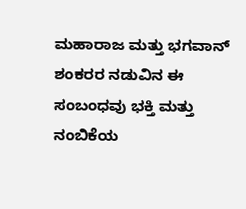ಮಹಾರಾಜ ಮತ್ತು ಭಗವಾನ್ ಶಂಕರರ ನಡುವಿನ ಈ ಸಂಬಂಧವು ಭಕ್ತಿ ಮತ್ತು ನಂಬಿಕೆಯ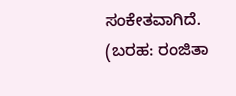ಸಂಕೇತವಾಗಿದೆ.
(ಬರಹ: ರಂಜಿತಾ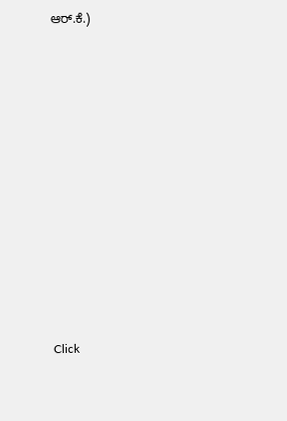ಆರ್.ಕೆ.)














Click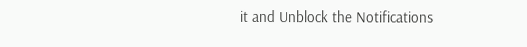it and Unblock the Notifications